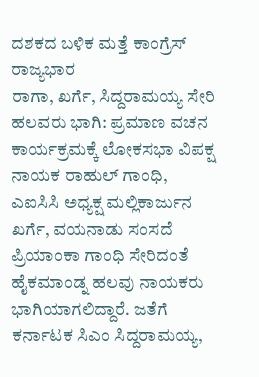ದಶಕದ ಬಳಿಕ ಮತ್ತೆ ಕಾಂಗ್ರೆಸ್ ರಾಜ್ಯಭಾರ
ರಾಗಾ, ಖರ್ಗೆ, ಸಿದ್ದರಾಮಯ್ಯ ಸೇರಿ ಹಲವರು ಭಾಗಿ: ಪ್ರಮಾಣ ವಚನ ಕಾರ್ಯಕ್ರಮಕ್ಕೆ ಲೋಕಸಭಾ ವಿಪಕ್ಷ ನಾಯಕ ರಾಹುಲ್ ಗಾಂಧಿ, ಎಐಸಿಸಿ ಅಧ್ಯಕ್ಷ ಮಲ್ಲಿಕಾರ್ಜುನ ಖರ್ಗೆ, ವಯನಾಡು ಸಂಸದೆ ಪ್ರಿಯಾಂಕಾ ಗಾಂಧಿ ಸೇರಿದಂತೆ ಹೈಕಮಾಂಡ್ನ ಹಲವು ನಾಯಕರು ಭಾಗಿಯಾಗಲಿದ್ದಾರೆ. ಜತೆಗೆ ಕರ್ನಾಟಕ ಸಿಎಂ ಸಿದ್ದರಾಮಯ್ಯ,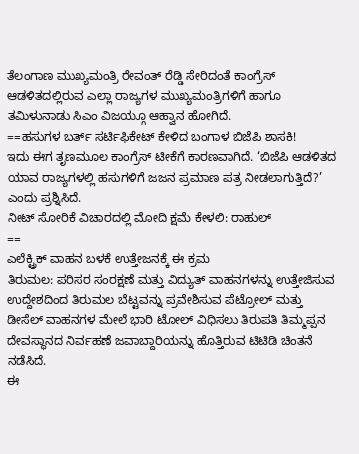ತೆಲಂಗಾಣ ಮುಖ್ಯಮಂತ್ರಿ ರೇವಂತ್ ರೆಡ್ಡಿ ಸೇರಿದಂತೆ ಕಾಂಗ್ರೆಸ್ ಆಡಳಿತದಲ್ಲಿರುವ ಎಲ್ಲಾ ರಾಜ್ಯಗಳ ಮುಖ್ಯಮಂತ್ರಿಗಳಿಗೆ ಹಾಗೂ ತಮಿಳುನಾಡು ಸಿಎಂ ವಿಜಯ್ಗೂ ಆಹ್ವಾನ ಹೋಗಿದೆ.
==ಹಸುಗಳ ಬರ್ತ್ ಸರ್ಟಿಫಿಕೇಟ್ ಕೇಳಿದ ಬಂಗಾಳ ಬಿಜೆಪಿ ಶಾಸಕಿ!
ಇದು ಈಗ ತೃಣಮೂಲ ಕಾಂಗ್ರೆಸ್ ಟೀಕೆಗೆ ಕಾರಣವಾಗಿದೆ. ‘ಬಿಜೆಪಿ ಆಡಳಿತದ ಯಾವ ರಾಜ್ಯಗಳಲ್ಲಿ ಹಸುಗಳಿಗೆ ಜಜನ ಪ್ರಮಾಣ ಪತ್ರ ನೀಡಲಾಗುತ್ತಿದೆ?’ ಎಂದು ಪ್ರಶ್ನಿಸಿದೆ.
ನೀಟ್ ಸೋರಿಕೆ ವಿಚಾರದಲ್ಲಿ ಮೋದಿ ಕ್ಷಮೆ ಕೇಳಲಿ: ರಾಹುಲ್
==
ಎಲೆಕ್ಟ್ರಿಕ್ ವಾಹನ ಬಳಕೆ ಉತ್ತೇಜನಕ್ಕೆ ಈ ಕ್ರಮ
ತಿರುಮಲ: ಪರಿಸರ ಸಂರಕ್ಷಣೆ ಮತ್ತು ವಿದ್ಯುತ್ ವಾಹನಗಳನ್ನು ಉತ್ತೇಜಿಸುವ ಉದ್ದೇಶದಿಂದ ತಿರುಮಲ ಬೆಟ್ಟವನ್ನು ಪ್ರವೇಶಿಸುವ ಪೆಟ್ರೋಲ್ ಮತ್ತು ಡೀಸೆಲ್ ವಾಹನಗಳ ಮೇಲೆ ಭಾರಿ ಟೋಲ್ ವಿಧಿಸಲು ತಿರುಪತಿ ತಿಮ್ಮಪ್ಪನ ದೇವಸ್ಥಾನದ ನಿರ್ವಹಣೆ ಜವಾಬ್ದಾರಿಯನ್ನು ಹೊತ್ತಿರುವ ಟಿಟಿಡಿ ಚಿಂತನೆ ನಡೆಸಿದೆ.
ಈ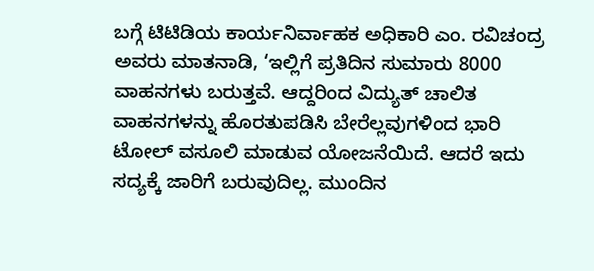ಬಗ್ಗೆ ಟಿಟಿಡಿಯ ಕಾರ್ಯನಿರ್ವಾಹಕ ಅಧಿಕಾರಿ ಎಂ. ರವಿಚಂದ್ರ ಅವರು ಮಾತನಾಡಿ, ‘ಇಲ್ಲಿಗೆ ಪ್ರತಿದಿನ ಸುಮಾರು 8000 ವಾಹನಗಳು ಬರುತ್ತವೆ. ಆದ್ದರಿಂದ ವಿದ್ಯುತ್ ಚಾಲಿತ ವಾಹನಗಳನ್ನು ಹೊರತುಪಡಿಸಿ ಬೇರೆಲ್ಲವುಗಳಿಂದ ಭಾರಿ ಟೋಲ್ ವಸೂಲಿ ಮಾಡುವ ಯೋಜನೆಯಿದೆ. ಆದರೆ ಇದು ಸದ್ಯಕ್ಕೆ ಜಾರಿಗೆ ಬರುವುದಿಲ್ಲ. ಮುಂದಿನ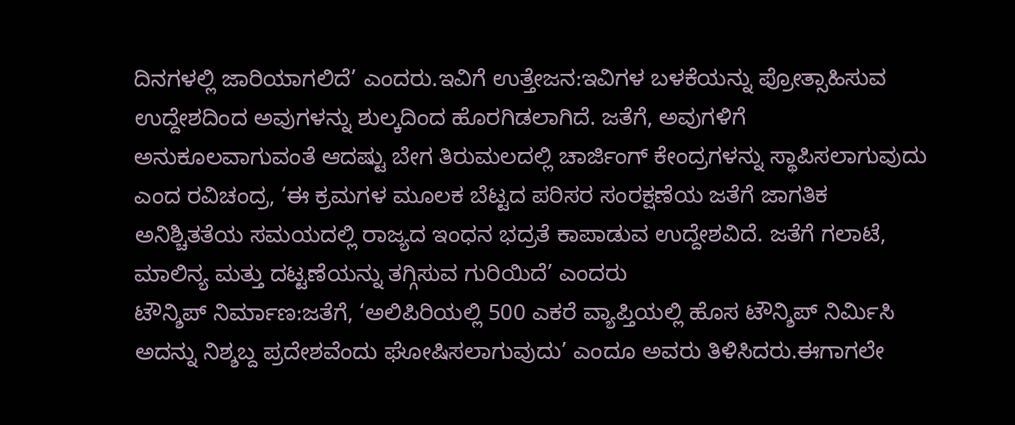ದಿನಗಳಲ್ಲಿ ಜಾರಿಯಾಗಲಿದೆ’ ಎಂದರು.ಇವಿಗೆ ಉತ್ತೇಜನ:ಇವಿಗಳ ಬಳಕೆಯನ್ನು ಪ್ರೋತ್ಸಾಹಿಸುವ ಉದ್ದೇಶದಿಂದ ಅವುಗಳನ್ನು ಶುಲ್ಕದಿಂದ ಹೊರಗಿಡಲಾಗಿದೆ. ಜತೆಗೆ, ಅವುಗಳಿಗೆ ಅನುಕೂಲವಾಗುವಂತೆ ಆದಷ್ಟು ಬೇಗ ತಿರುಮಲದಲ್ಲಿ ಚಾರ್ಜಿಂಗ್ ಕೇಂದ್ರಗಳನ್ನು ಸ್ಥಾಪಿಸಲಾಗುವುದು ಎಂದ ರವಿಚಂದ್ರ, ‘ಈ ಕ್ರಮಗಳ ಮೂಲಕ ಬೆಟ್ಟದ ಪರಿಸರ ಸಂರಕ್ಷಣೆಯ ಜತೆಗೆ ಜಾಗತಿಕ ಅನಿಶ್ಚಿತತೆಯ ಸಮಯದಲ್ಲಿ ರಾಜ್ಯದ ಇಂಧನ ಭದ್ರತೆ ಕಾಪಾಡುವ ಉದ್ದೇಶವಿದೆ. ಜತೆಗೆ ಗಲಾಟೆ, ಮಾಲಿನ್ಯ ಮತ್ತು ದಟ್ಟಣೆಯನ್ನು ತಗ್ಗಿಸುವ ಗುರಿಯಿದೆ’ ಎಂದರು
ಟೌನ್ಶಿಪ್ ನಿರ್ಮಾಣ:ಜತೆಗೆ, ‘ಅಲಿಪಿರಿಯಲ್ಲಿ 500 ಎಕರೆ ವ್ಯಾಪ್ತಿಯಲ್ಲಿ ಹೊಸ ಟೌನ್ಶಿಪ್ ನಿರ್ಮಿಸಿ ಅದನ್ನು ನಿಶ್ಶಬ್ದ ಪ್ರದೇಶವೆಂದು ಘೋಷಿಸಲಾಗುವುದು’ ಎಂದೂ ಅವರು ತಿಳಿಸಿದರು.ಈಗಾಗಲೇ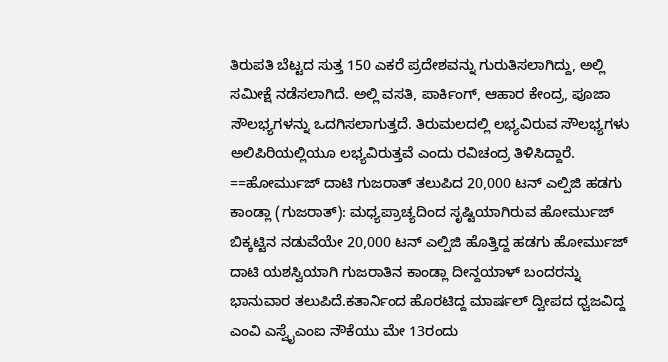ತಿರುಪತಿ ಬೆಟ್ಟದ ಸುತ್ತ 150 ಎಕರೆ ಪ್ರದೇಶವನ್ನು ಗುರುತಿಸಲಾಗಿದ್ದು, ಅಲ್ಲಿ ಸಮೀಕ್ಷೆ ನಡೆಸಲಾಗಿದೆ. ಅಲ್ಲಿ ವಸತಿ, ಪಾರ್ಕಿಂಗ್, ಆಹಾರ ಕೇಂದ್ರ, ಪೂಜಾ ಸೌಲಭ್ಯಗಳನ್ನು ಒದಗಿಸಲಾಗುತ್ತದೆ. ತಿರುಮಲದಲ್ಲಿ ಲಭ್ಯವಿರುವ ಸೌಲಭ್ಯಗಳು ಅಲಿಪಿರಿಯಲ್ಲಿಯೂ ಲಭ್ಯವಿರುತ್ತವೆ ಎಂದು ರವಿಚಂದ್ರ ತಿಳಿಸಿದ್ದಾರೆ.
==ಹೋರ್ಮುಜ್ ದಾಟಿ ಗುಜರಾತ್ ತಲುಪಿದ 20,000 ಟನ್ ಎಲ್ಪಿಜಿ ಹಡಗು
ಕಾಂಡ್ಲಾ (ಗುಜರಾತ್): ಮಧ್ಯಪ್ರಾಚ್ಯದಿಂದ ಸೃಷ್ಟಿಯಾಗಿರುವ ಹೋರ್ಮುಜ್ ಬಿಕ್ಕಟ್ಟಿನ ನಡುವೆಯೇ 20,000 ಟನ್ ಎಲ್ಪಿಜಿ ಹೊತ್ತಿದ್ದ ಹಡಗು ಹೋರ್ಮುಜ್ ದಾಟಿ ಯಶಸ್ವಿಯಾಗಿ ಗುಜರಾತಿನ ಕಾಂಡ್ಲಾ ದೀನ್ದಯಾಳ್ ಬಂದರನ್ನು ಭಾನುವಾರ ತಲುಪಿದೆ.ಕತಾರ್ನಿಂದ ಹೊರಟಿದ್ದ ಮಾರ್ಷಲ್ ದ್ವೀಪದ ಧ್ವಜವಿದ್ದ ಎಂವಿ ಎಸ್ವೈಎಂಐ ನೌಕೆಯು ಮೇ 13ರಂದು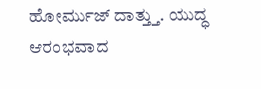ಹೋರ್ಮುಜ್ ದಾತ್ತ್ತು. ಯುದ್ಧ ಆರಂಭವಾದ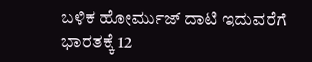ಬಳಿಕ ಹೋರ್ಮುಜ್ ದಾಟಿ ಇದುವರೆಗೆ ಭಾರತಕ್ಕೆ 12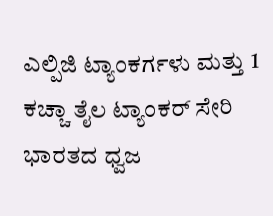ಎಲ್ಪಿಜಿ ಟ್ಯಾಂಕರ್ಗಳು ಮತ್ತು 1 ಕಚ್ಚಾ ತೈಲ ಟ್ಯಾಂಕರ್ ಸೇರಿ ಭಾರತದ ಧ್ವಜ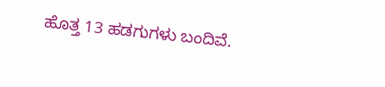ಹೊತ್ತ 13 ಹಡಗುಗಳು ಬಂದಿವೆ.